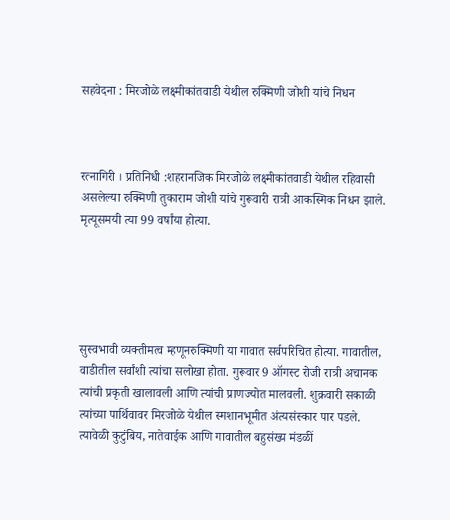सहवेदना : मिरजोळे लक्ष्मीकांतवाडी येथील रुक्मिणी जोशी यांचे निधन



रत्नागिरी । प्रतिनिधी :शहरानजिक मिरजोळे लक्ष्मीकांतवाडी येथील रहिवासी असलेल्या रुक्मिणी तुकाराम जोशी यांचे गुरूवारी रात्री आकस्मिक निधन झाले. मृत्यूसमयी त्या 99 वर्षांया होत्या.





सुस्वभावी व्यक्तीमत्व म्हणूनरुक्मिणी या गावात सर्वपरिचित होत्या. गावातील, वाडीतील सर्वांशी त्यांचा सलोखा होता. गुरूवार 9 ऑगस्ट रोजी रात्री अचानक त्यांची प्रकृती खालावली आणि त्यांची प्राणज्योत मालवली. शुक्रवारी सकाळी त्यांच्या पार्थिवावर मिरजोळे येथील स्मशानभूमीत अंत्यसंस्कार पार पडले. त्यावेळी कुटुंबिय, नातेवाईक आणि गावातील बहुसंख्य मंडळीं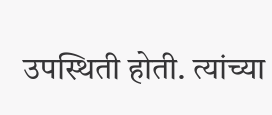उपस्थिती होती. त्यांच्या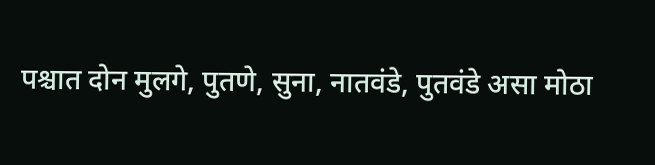पश्चात दोन मुलगे, पुतणे, सुना, नातवंडे, पुतवंडे असा मोठा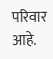परिवार आहे.